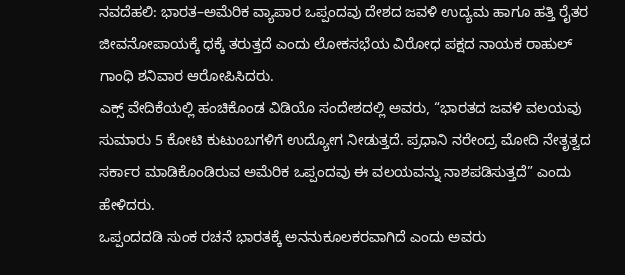ನವದೆಹಲಿ: ಭಾರತ–ಅಮೆರಿಕ ವ್ಯಾಪಾರ ಒಪ್ಪಂದವು ದೇಶದ ಜವಳಿ ಉದ್ಯಮ ಹಾಗೂ ಹತ್ತಿ ರೈತರ ಜೀವನೋಪಾಯಕ್ಕೆ ಧಕ್ಕೆ ತರುತ್ತದೆ ಎಂದು ಲೋಕಸಭೆಯ ವಿರೋಧ ಪಕ್ಷದ ನಾಯಕ ರಾಹುಲ್ ಗಾಂಧಿ ಶನಿವಾರ ಆರೋಪಿಸಿದರು.
ಎಕ್ಸ್ ವೇದಿಕೆಯಲ್ಲಿ ಹಂಚಿಕೊಂಡ ವಿಡಿಯೊ ಸಂದೇಶದಲ್ಲಿ ಅವರು, “ಭಾರತದ ಜವಳಿ ವಲಯವು ಸುಮಾರು 5 ಕೋಟಿ ಕುಟುಂಬಗಳಿಗೆ ಉದ್ಯೋಗ ನೀಡುತ್ತದೆ. ಪ್ರಧಾನಿ ನರೇಂದ್ರ ಮೋದಿ ನೇತೃತ್ವದ ಸರ್ಕಾರ ಮಾಡಿಕೊಂಡಿರುವ ಅಮೆರಿಕ ಒಪ್ಪಂದವು ಈ ವಲಯವನ್ನು ನಾಶಪಡಿಸುತ್ತದೆ” ಎಂದು ಹೇಳಿದರು.
ಒಪ್ಪಂದದಡಿ ಸುಂಕ ರಚನೆ ಭಾರತಕ್ಕೆ ಅನನುಕೂಲಕರವಾಗಿದೆ ಎಂದು ಅವರು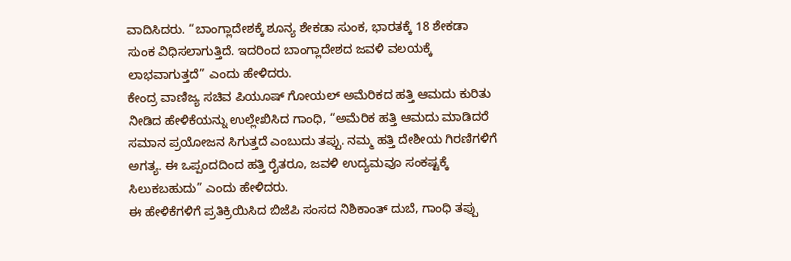ವಾದಿಸಿದರು. “ಬಾಂಗ್ಲಾದೇಶಕ್ಕೆ ಶೂನ್ಯ ಶೇಕಡಾ ಸುಂಕ, ಭಾರತಕ್ಕೆ 18 ಶೇಕಡಾ ಸುಂಕ ವಿಧಿಸಲಾಗುತ್ತಿದೆ. ಇದರಿಂದ ಬಾಂಗ್ಲಾದೇಶದ ಜವಳಿ ವಲಯಕ್ಕೆ ಲಾಭವಾಗುತ್ತದೆ” ಎಂದು ಹೇಳಿದರು.
ಕೇಂದ್ರ ವಾಣಿಜ್ಯ ಸಚಿವ ಪಿಯೂಷ್ ಗೋಯಲ್ ಅಮೆರಿಕದ ಹತ್ತಿ ಆಮದು ಕುರಿತು ನೀಡಿದ ಹೇಳಿಕೆಯನ್ನು ಉಲ್ಲೇಖಿಸಿದ ಗಾಂಧಿ, “ಅಮೆರಿಕ ಹತ್ತಿ ಆಮದು ಮಾಡಿದರೆ ಸಮಾನ ಪ್ರಯೋಜನ ಸಿಗುತ್ತದೆ ಎಂಬುದು ತಪ್ಪು. ನಮ್ಮ ಹತ್ತಿ ದೇಶೀಯ ಗಿರಣಿಗಳಿಗೆ ಅಗತ್ಯ. ಈ ಒಪ್ಪಂದದಿಂದ ಹತ್ತಿ ರೈತರೂ, ಜವಳಿ ಉದ್ಯಮವೂ ಸಂಕಷ್ಟಕ್ಕೆ ಸಿಲುಕಬಹುದು” ಎಂದು ಹೇಳಿದರು.
ಈ ಹೇಳಿಕೆಗಳಿಗೆ ಪ್ರತಿಕ್ರಿಯಿಸಿದ ಬಿಜೆಪಿ ಸಂಸದ ನಿಶಿಕಾಂತ್ ದುಬೆ, ಗಾಂಧಿ ತಪ್ಪು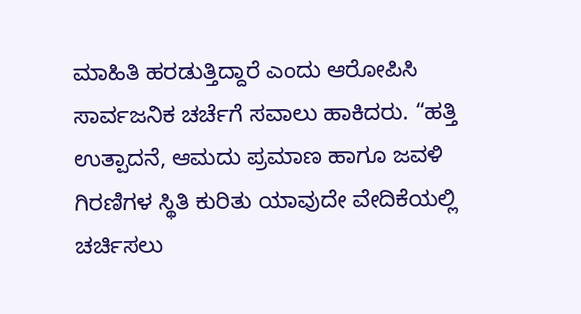ಮಾಹಿತಿ ಹರಡುತ್ತಿದ್ದಾರೆ ಎಂದು ಆರೋಪಿಸಿ ಸಾರ್ವಜನಿಕ ಚರ್ಚೆಗೆ ಸವಾಲು ಹಾಕಿದರು. “ಹತ್ತಿ ಉತ್ಪಾದನೆ, ಆಮದು ಪ್ರಮಾಣ ಹಾಗೂ ಜವಳಿ ಗಿರಣಿಗಳ ಸ್ಥಿತಿ ಕುರಿತು ಯಾವುದೇ ವೇದಿಕೆಯಲ್ಲಿ ಚರ್ಚಿಸಲು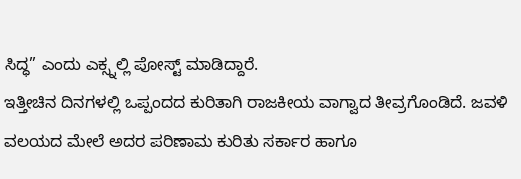ಸಿದ್ಧ” ಎಂದು ಎಕ್ಸ್ನಲ್ಲಿ ಪೋಸ್ಟ್ ಮಾಡಿದ್ದಾರೆ.
ಇತ್ತೀಚಿನ ದಿನಗಳಲ್ಲಿ ಒಪ್ಪಂದದ ಕುರಿತಾಗಿ ರಾಜಕೀಯ ವಾಗ್ವಾದ ತೀವ್ರಗೊಂಡಿದೆ. ಜವಳಿ ವಲಯದ ಮೇಲೆ ಅದರ ಪರಿಣಾಮ ಕುರಿತು ಸರ್ಕಾರ ಹಾಗೂ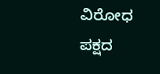ವಿರೋಧ ಪಕ್ಷದ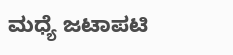ಮಧ್ಯೆ ಜಟಾಪಟಿ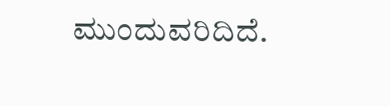ಮುಂದುವರಿದಿದೆ.